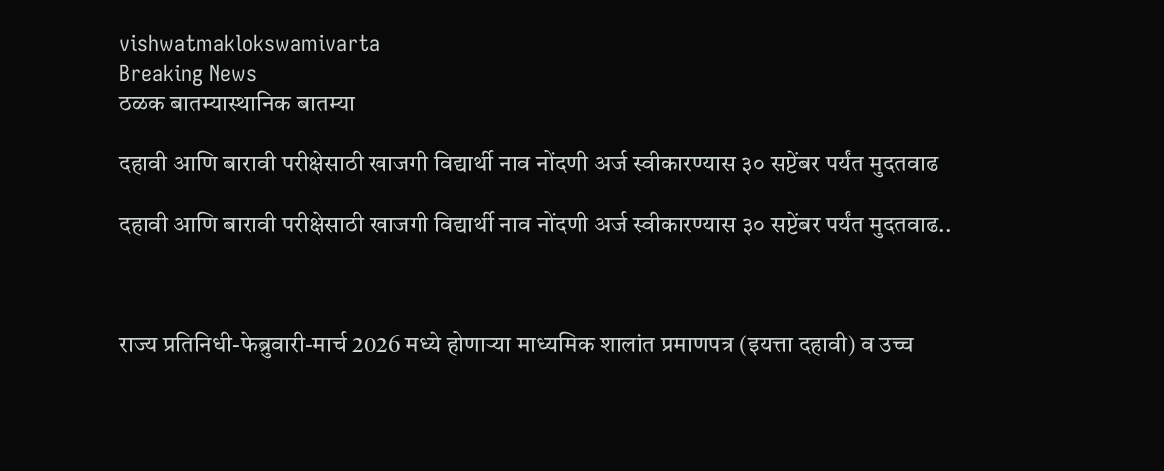vishwatmaklokswamivarta
Breaking News
ठळक बातम्यास्थानिक बातम्या

दहावी आणि बारावी परीक्षेसाठी खाजगी विद्यार्थी नाव नोंदणी अर्ज स्वीकारण्यास ३० सप्टेंबर पर्यंत मुदतवाढ

दहावी आणि बारावी परीक्षेसाठी खाजगी विद्यार्थी नाव नोंदणी अर्ज स्वीकारण्यास ३० सप्टेंबर पर्यंत मुदतवाढ..



राज्य प्रतिनिधी-फेब्रुवारी-मार्च 2026 मध्ये होणाऱ्या माध्यमिक शालांत प्रमाणपत्र (इयत्ता दहावी) व उच्च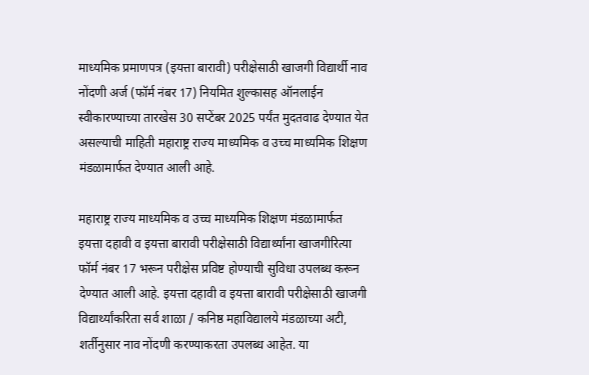माध्यमिक प्रमाणपत्र (इयत्ता बारावी) परीक्षेसाठी खाजगी विद्यार्थी नाव नोंदणी अर्ज (फॉर्म नंबर 17) नियमित शुल्कासह ऑनलाईन स्वीकारण्याच्या तारखेस 30 सप्टेंबर 2025 पर्यंत मुदतवाढ देण्यात येत असल्याची माहिती महाराष्ट्र राज्य माध्यमिक व उच्च माध्यमिक शिक्षण मंडळामार्फत देण्यात आली आहे.

महाराष्ट्र राज्य माध्यमिक व उच्च माध्यमिक शिक्षण मंडळामार्फत इयत्ता दहावी व इयत्ता बारावी परीक्षेसाठी विद्यार्थ्यांना खाजगीरित्या फॉर्म नंबर 17 भरून परीक्षेस प्रविष्ट होण्याची सुविधा उपलब्ध करून देण्यात आली आहे. इयत्ता दहावी व इयत्ता बारावी परीक्षेसाठी खाजगी विद्यार्थ्यांकरिता सर्व शाळा / कनिष्ठ महाविद्यालये मंडळाच्या अटी, शर्तीनुसार नाव नोंदणी करण्याकरता उपलब्ध आहेत. या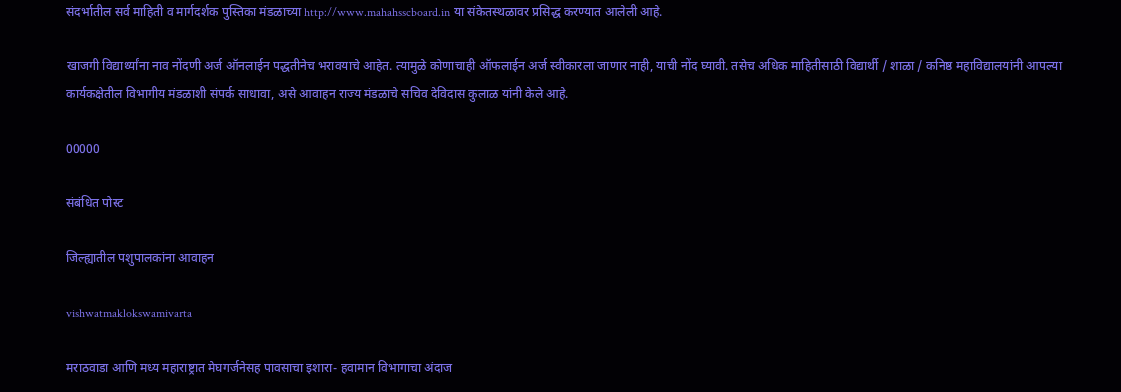संदर्भातील सर्व माहिती व मार्गदर्शक पुस्तिका मंडळाच्या http://www.mahahsscboard.in या संकेतस्थळावर प्रसिद्ध करण्यात आलेली आहे.

खाजगी विद्यार्थ्यांना नाव नोंदणी अर्ज ऑनलाईन पद्धतीनेच भरावयाचे आहेत. त्यामुळे कोणाचाही ऑफलाईन अर्ज स्वीकारला जाणार नाही, याची नोंद घ्यावी. तसेच अधिक माहितीसाठी विद्यार्थी / शाळा / कनिष्ठ महाविद्यालयांनी आपल्या कार्यकक्षेतील विभागीय मंडळाशी संपर्क साधावा, असे आवाहन राज्य मंडळाचे सचिव देविदास कुलाळ यांनी केले आहे.

00000

संबंधित पोस्ट

जिल्ह्यातील पशुपालकांना आवाहन

vishwatmaklokswamivarta

मराठवाडा आणि मध्य महाराष्ट्रात मेघगर्जनेसह पावसाचा इशारा- हवामान विभागाचा अंदाज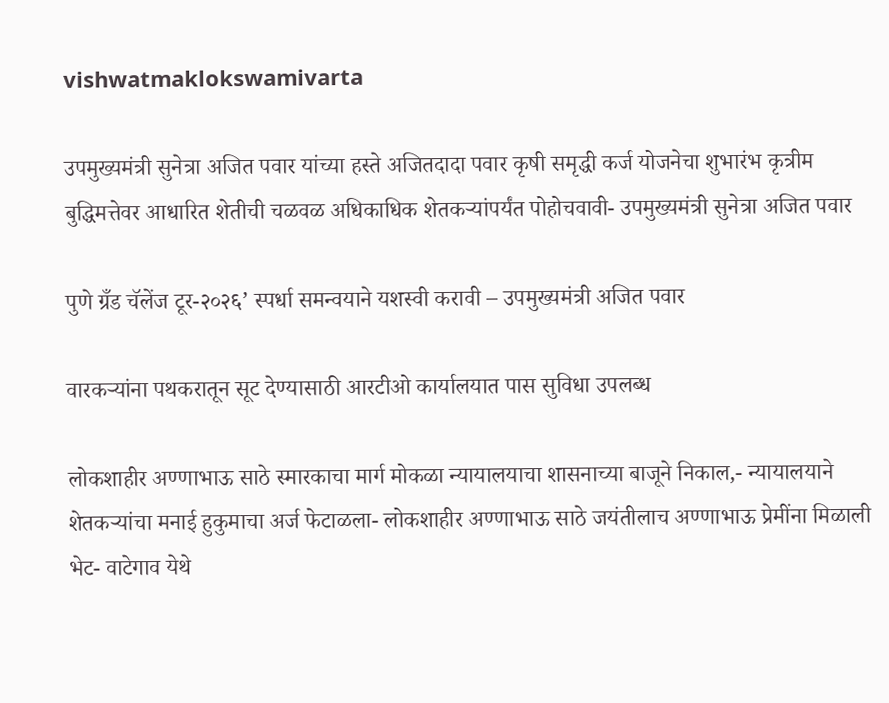vishwatmaklokswamivarta

उपमुख्यमंत्री सुनेत्रा अजित पवार यांच्या हस्ते अजितदादा पवार कृषी समृद्धी कर्ज योजनेचा शुभारंभ कृत्रीम बुद्धिमत्तेवर आधारित शेतीची चळवळ अधिकाधिक शेतकऱ्यांपर्यंत पोहोचवावी- उपमुख्यमंत्री सुनेत्रा अजित पवार

पुणे ग्रँड चॅलेंज टूर-२०२६’ स्पर्धा समन्वयाने यशस्वी करावी – उपमुख्यमंत्री अजित पवार

वारकऱ्यांना पथकरातून सूट देण्यासाठी आरटीओ कार्यालयात पास सुविधा उपलब्ध

लोकशाहीर अण्णाभाऊ साठे स्मारकाचा मार्ग मोकळा न्यायालयाचा शासनाच्या बाजूने निकाल,- न्यायालयाने शेतकऱ्यांचा मनाई हुकुमाचा अर्ज फेटाळला- लोकशाहीर अण्णाभाऊ साठे जयंतीलाच अण्णाभाऊ प्रेमींना मिळाली भेट- वाटेगाव येथे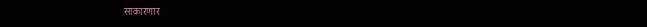साकारणार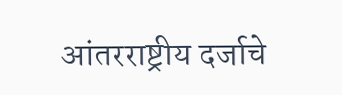आंतरराष्ट्रीय दर्जाचे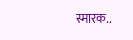स्मारक..